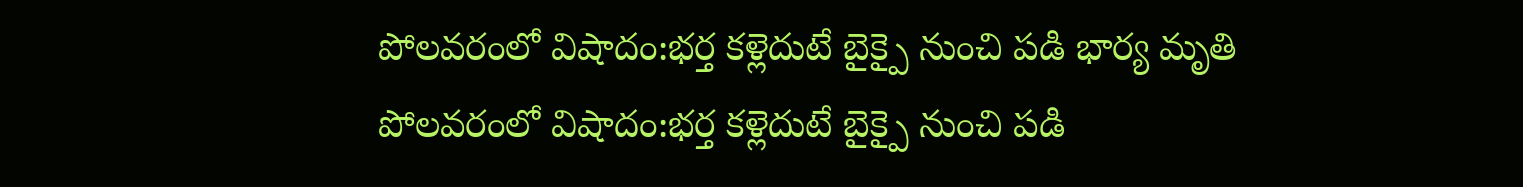పోలవరంలో విషాదం:భర్త కళ్లెదుటే బైక్పై నుంచి పడి భార్య మృతి
పోలవరంలో విషాదం:భర్త కళ్లెదుటే బైక్పై నుంచి పడి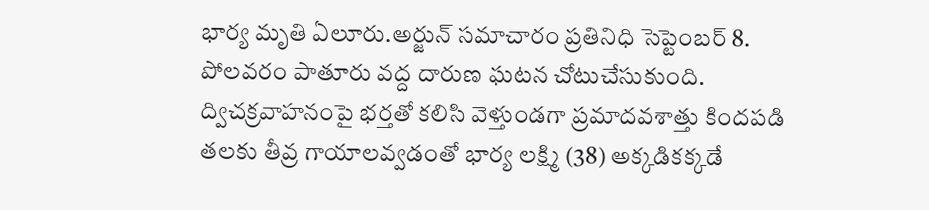భార్య మృతి ఏలూరు.అర్జున్ సమాచారం ప్రతినిధి సెప్టెంబర్ 8. పోలవరం పాతూరు వద్ద దారుణ ఘటన చోటుచేసుకుంది. ద్విచక్రవాహనంపై భర్తతో కలిసి వెళ్తుండగా ప్రమాదవశాత్తు కిందపడి తలకు తీవ్ర గాయాలవ్వడంతో భార్య లక్ష్మి (38) అక్కడికక్కడే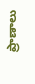ప్రాణాలు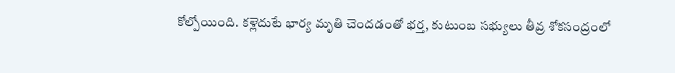కోల్పోయింది. కళ్లెదుటే భార్య మృతి చెందడంతో భర్త, కుటుంబ సభ్యులు తీవ్ర శోకసంద్రంలో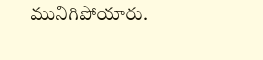మునిగిపోయారు.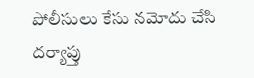పోలీసులు కేసు నమోదు చేసి దర్యాప్తు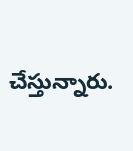చేస్తున్నారు.